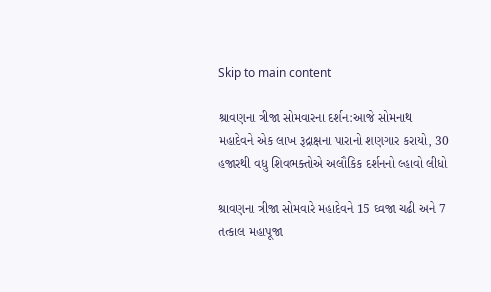Skip to main content

શ્રાવણના ત્રીજા સોમવારના દર્શન:આજે સોમનાથ મહાદેવને એક લાખ રૂદ્રાક્ષના પારાનો શણગાર કરાયો, 30 હજારથી વધુ શિવભક્તોએ અલૌકિક દર્શનનો લ્હાવો લીધો

શ્રાવણના ત્રીજા સોમવારે મહાદેવને 15 ઘ્‍વજા ચઢી અને 7 તત્‍કાલ મહાપૂજા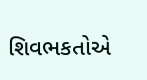શિવભકતોએ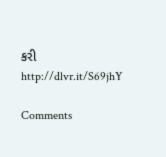કરી
http://dlvr.it/S69jhY

Comments